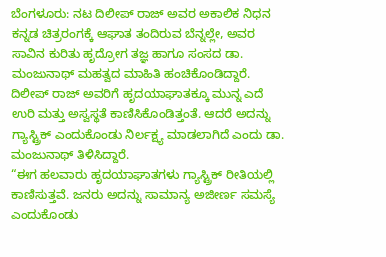ಬೆಂಗಳೂರು: ನಟ ದಿಲೀಪ್ ರಾಜ್ ಅವರ ಅಕಾಲಿಕ ನಿಧನ ಕನ್ನಡ ಚಿತ್ರರಂಗಕ್ಕೆ ಆಘಾತ ತಂದಿರುವ ಬೆನ್ನಲ್ಲೇ, ಅವರ ಸಾವಿನ ಕುರಿತು ಹೃದ್ರೋಗ ತಜ್ಞ ಹಾಗೂ ಸಂಸದ ಡಾ. ಮಂಜುನಾಥ್ ಮಹತ್ವದ ಮಾಹಿತಿ ಹಂಚಿಕೊಂಡಿದ್ದಾರೆ.
ದಿಲೀಪ್ ರಾಜ್ ಅವರಿಗೆ ಹೃದಯಾಘಾತಕ್ಕೂ ಮುನ್ನ ಎದೆ ಉರಿ ಮತ್ತು ಅಸ್ವಸ್ಥತೆ ಕಾಣಿಸಿಕೊಂಡಿತ್ತಂತೆ. ಆದರೆ ಅದನ್ನು ಗ್ಯಾಸ್ಟ್ರಿಕ್ ಎಂದುಕೊಂಡು ನಿರ್ಲಕ್ಷ್ಯ ಮಾಡಲಾಗಿದೆ ಎಂದು ಡಾ. ಮಂಜುನಾಥ್ ತಿಳಿಸಿದ್ದಾರೆ.
“ಈಗ ಹಲವಾರು ಹೃದಯಾಘಾತಗಳು ಗ್ಯಾಸ್ಟ್ರಿಕ್ ರೀತಿಯಲ್ಲಿ ಕಾಣಿಸುತ್ತವೆ. ಜನರು ಅದನ್ನು ಸಾಮಾನ್ಯ ಅಜೀರ್ಣ ಸಮಸ್ಯೆ ಎಂದುಕೊಂಡು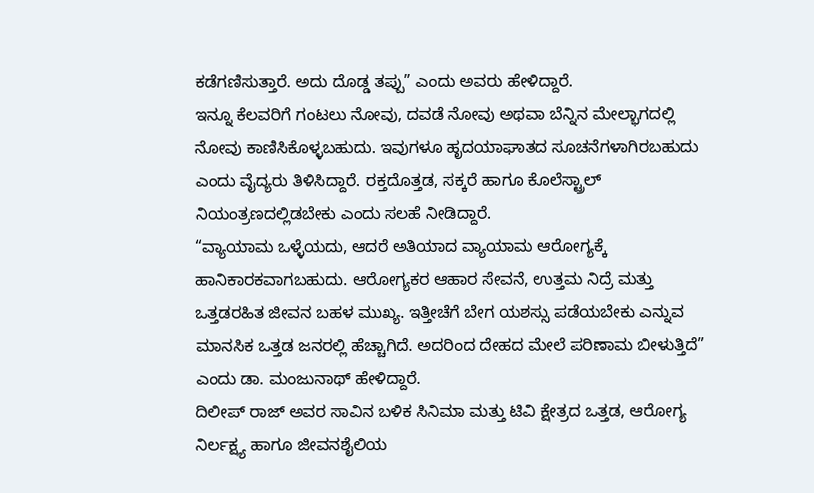ಕಡೆಗಣಿಸುತ್ತಾರೆ. ಅದು ದೊಡ್ಡ ತಪ್ಪು” ಎಂದು ಅವರು ಹೇಳಿದ್ದಾರೆ.
ಇನ್ನೂ ಕೆಲವರಿಗೆ ಗಂಟಲು ನೋವು, ದವಡೆ ನೋವು ಅಥವಾ ಬೆನ್ನಿನ ಮೇಲ್ಭಾಗದಲ್ಲಿ ನೋವು ಕಾಣಿಸಿಕೊಳ್ಳಬಹುದು. ಇವುಗಳೂ ಹೃದಯಾಘಾತದ ಸೂಚನೆಗಳಾಗಿರಬಹುದು ಎಂದು ವೈದ್ಯರು ತಿಳಿಸಿದ್ದಾರೆ. ರಕ್ತದೊತ್ತಡ, ಸಕ್ಕರೆ ಹಾಗೂ ಕೊಲೆಸ್ಟ್ರಾಲ್ ನಿಯಂತ್ರಣದಲ್ಲಿಡಬೇಕು ಎಂದು ಸಲಹೆ ನೀಡಿದ್ದಾರೆ.
“ವ್ಯಾಯಾಮ ಒಳ್ಳೆಯದು, ಆದರೆ ಅತಿಯಾದ ವ್ಯಾಯಾಮ ಆರೋಗ್ಯಕ್ಕೆ ಹಾನಿಕಾರಕವಾಗಬಹುದು. ಆರೋಗ್ಯಕರ ಆಹಾರ ಸೇವನೆ, ಉತ್ತಮ ನಿದ್ರೆ ಮತ್ತು ಒತ್ತಡರಹಿತ ಜೀವನ ಬಹಳ ಮುಖ್ಯ. ಇತ್ತೀಚೆಗೆ ಬೇಗ ಯಶಸ್ಸು ಪಡೆಯಬೇಕು ಎನ್ನುವ ಮಾನಸಿಕ ಒತ್ತಡ ಜನರಲ್ಲಿ ಹೆಚ್ಚಾಗಿದೆ. ಅದರಿಂದ ದೇಹದ ಮೇಲೆ ಪರಿಣಾಮ ಬೀಳುತ್ತಿದೆ” ಎಂದು ಡಾ. ಮಂಜುನಾಥ್ ಹೇಳಿದ್ದಾರೆ.
ದಿಲೀಪ್ ರಾಜ್ ಅವರ ಸಾವಿನ ಬಳಿಕ ಸಿನಿಮಾ ಮತ್ತು ಟಿವಿ ಕ್ಷೇತ್ರದ ಒತ್ತಡ, ಆರೋಗ್ಯ ನಿರ್ಲಕ್ಷ್ಯ ಹಾಗೂ ಜೀವನಶೈಲಿಯ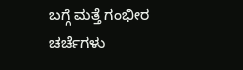ಬಗ್ಗೆ ಮತ್ತೆ ಗಂಭೀರ ಚರ್ಚೆಗಳು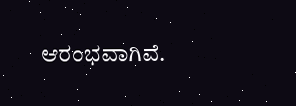ಆರಂಭವಾಗಿವೆ.